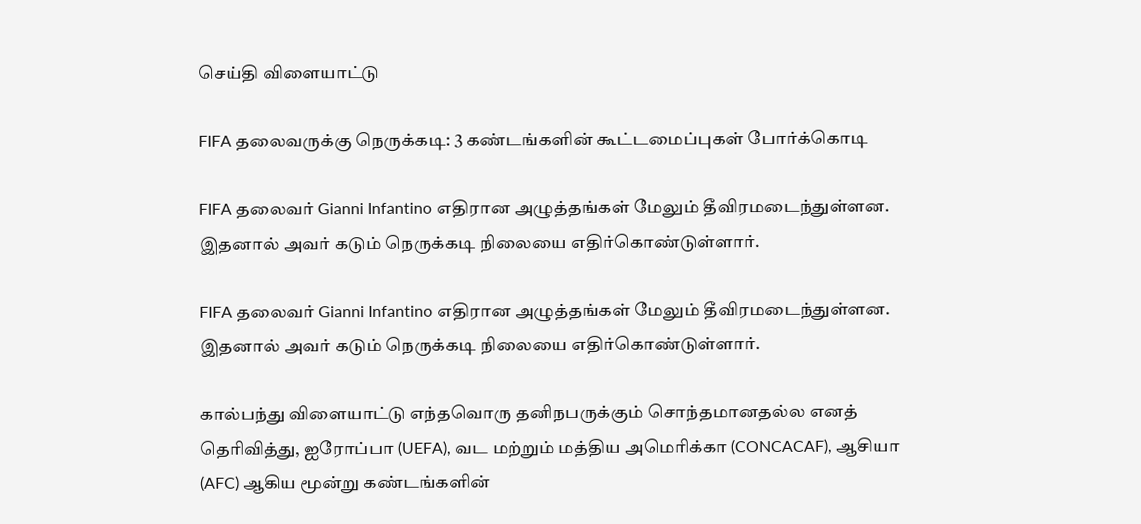செய்தி விளையாட்டு

FIFA தலைவருக்கு நெருக்கடி: 3 கண்டங்களின் கூட்டமைப்புகள் போர்க்கொடி

FIFA தலைவர் Gianni Infantino எதிரான அழுத்தங்கள் மேலும் தீவிரமடைந்துள்ளன. இதனால் அவர் கடும் நெருக்கடி நிலையை எதிர்கொண்டுள்ளார்.

FIFA தலைவர் Gianni Infantino எதிரான அழுத்தங்கள் மேலும் தீவிரமடைந்துள்ளன. இதனால் அவர் கடும் நெருக்கடி நிலையை எதிர்கொண்டுள்ளார்.

கால்பந்து விளையாட்டு எந்தவொரு தனிநபருக்கும் சொந்தமானதல்ல எனத் தெரிவித்து, ஐரோப்பா (UEFA), வட மற்றும் மத்திய அமெரிக்கா (CONCACAF), ஆசியா (AFC) ஆகிய மூன்று கண்டங்களின்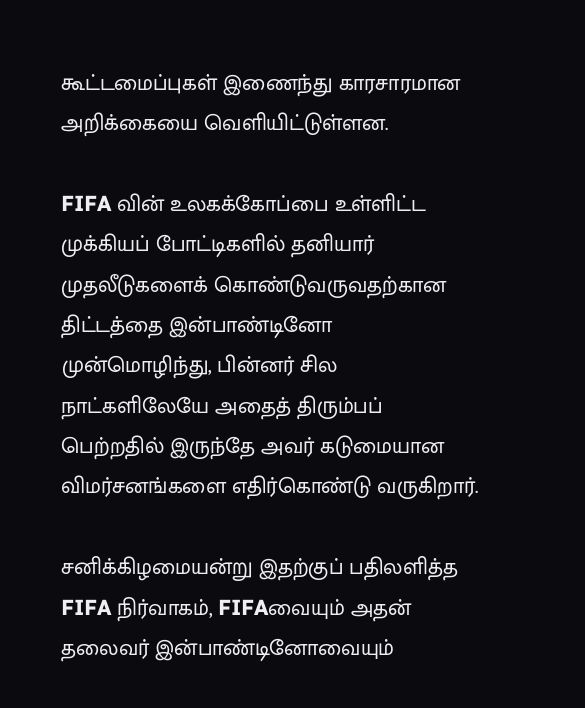கூட்டமைப்புகள் இணைந்து காரசாரமான அறிக்கையை வெளியிட்டுள்ளன.

FIFA வின் உலகக்கோப்பை உள்ளிட்ட முக்கியப் போட்டிகளில் தனியார் முதலீடுகளைக் கொண்டுவருவதற்கான திட்டத்தை இன்பாண்டினோ முன்மொழிந்து, பின்னர் சில நாட்களிலேயே அதைத் திரும்பப் பெற்றதில் இருந்தே அவர் கடுமையான விமர்சனங்களை எதிர்கொண்டு வருகிறார்.

சனிக்கிழமையன்று இதற்குப் பதிலளித்த FIFA நிர்வாகம், FIFAவையும் அதன் தலைவர் இன்பாண்டினோவையும்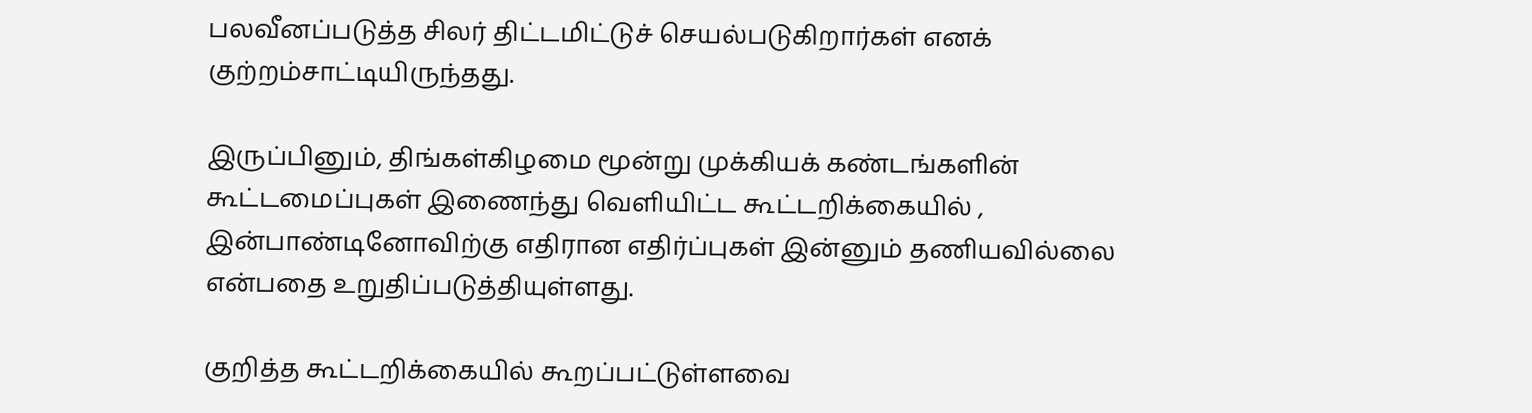பலவீனப்படுத்த சிலர் திட்டமிட்டுச் செயல்படுகிறார்கள் எனக் குற்றம்சாட்டியிருந்தது.

இருப்பினும், திங்கள்கிழமை மூன்று முக்கியக் கண்டங்களின் கூட்டமைப்புகள் இணைந்து வெளியிட்ட கூட்டறிக்கையில் , இன்பாண்டினோவிற்கு எதிரான எதிர்ப்புகள் இன்னும் தணியவில்லை என்பதை உறுதிப்படுத்தியுள்ளது.

குறித்த கூட்டறிக்கையில் கூறப்பட்டுள்ளவை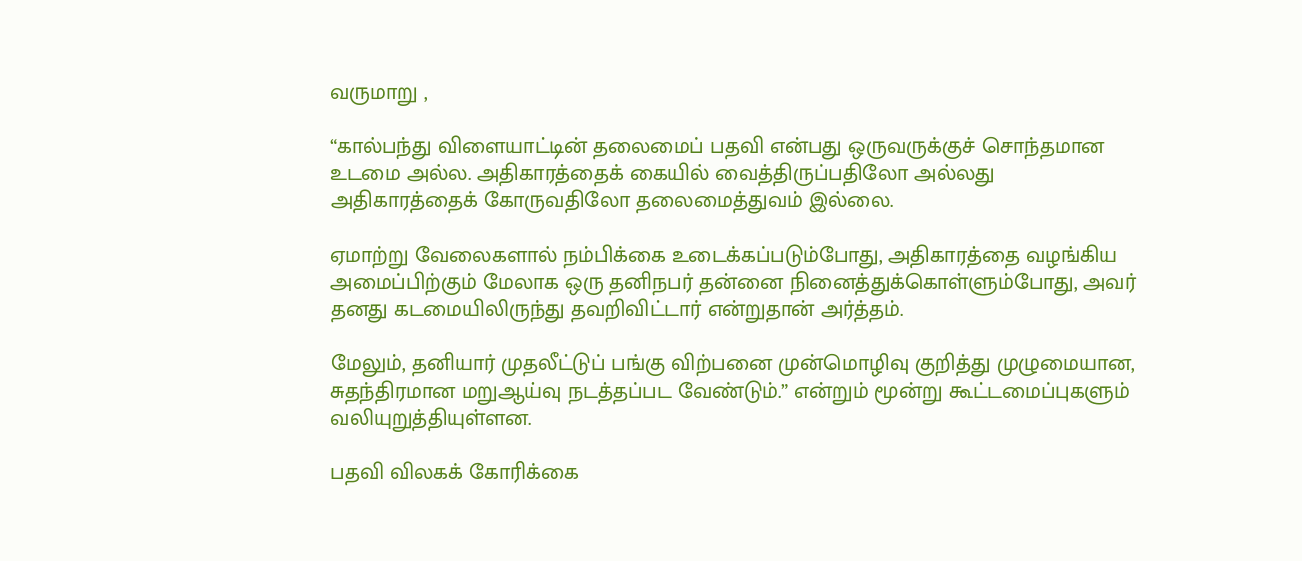வருமாறு ,

“கால்பந்து விளையாட்டின் தலைமைப் பதவி என்பது ஒருவருக்குச் சொந்தமான உடமை அல்ல. அதிகாரத்தைக் கையில் வைத்திருப்பதிலோ அல்லது அதிகாரத்தைக் கோருவதிலோ தலைமைத்துவம் இல்லை.

ஏமாற்று வேலைகளால் நம்பிக்கை உடைக்கப்படும்போது, அதிகாரத்தை வழங்கிய அமைப்பிற்கும் மேலாக ஒரு தனிநபர் தன்னை நினைத்துக்கொள்ளும்போது, அவர் தனது கடமையிலிருந்து தவறிவிட்டார் என்றுதான் அர்த்தம்.

மேலும், தனியார் முதலீட்டுப் பங்கு விற்பனை முன்மொழிவு குறித்து முழுமையான, சுதந்திரமான மறுஆய்வு நடத்தப்பட வேண்டும்.” என்றும் மூன்று கூட்டமைப்புகளும் வலியுறுத்தியுள்ளன.

பதவி விலகக் கோரிக்கை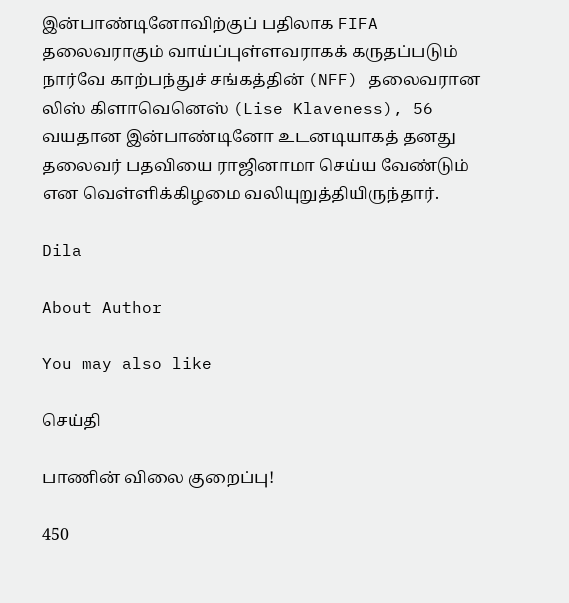இன்பாண்டினோவிற்குப் பதிலாக FIFA தலைவராகும் வாய்ப்புள்ளவராகக் கருதப்படும் நார்வே காற்பந்துச் சங்கத்தின் (NFF) தலைவரான லிஸ் கிளாவெனெஸ் (Lise Klaveness), 56 வயதான இன்பாண்டினோ உடனடியாகத் தனது தலைவர் பதவியை ராஜினாமா செய்ய வேண்டும் என வெள்ளிக்கிழமை வலியுறுத்தியிருந்தார்.

Dila

About Author

You may also like

செய்தி

பாணின் விலை குறைப்பு!

450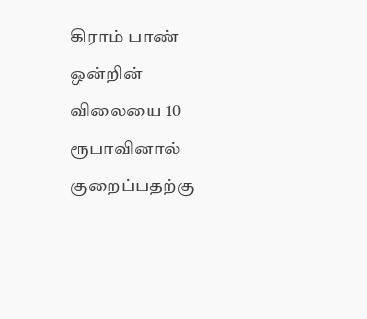கிராம் பாண் ஒன்றின் விலையை 10 ரூபாவினால் குறைப்பதற்கு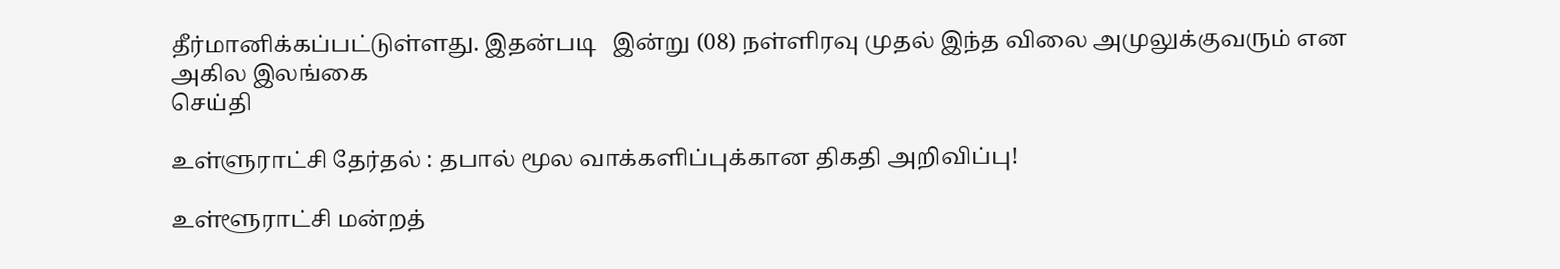தீர்மானிக்கப்பட்டுள்ளது. இதன்படி   இன்று (08) நள்ளிரவு முதல் இந்த விலை அமுலுக்குவரும் என அகில இலங்கை
செய்தி

உள்ளுராட்சி தேர்தல் : தபால் மூல வாக்களிப்புக்கான திகதி அறிவிப்பு!

உள்ளூராட்சி மன்றத்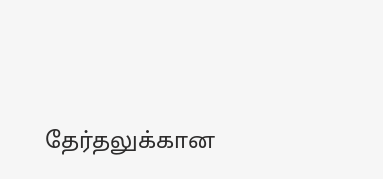தேர்தலுக்கான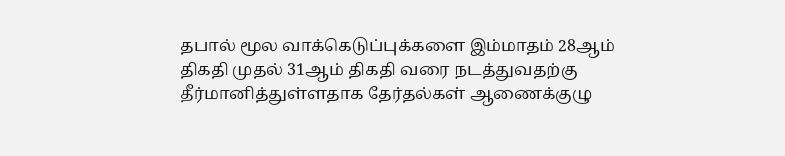தபால் மூல வாக்கெடுப்புக்களை இம்மாதம் 28ஆம் திகதி முதல் 31ஆம் திகதி வரை நடத்துவதற்கு தீர்மானித்துள்ளதாக தேர்தல்கள் ஆணைக்குழு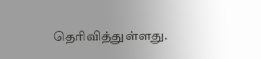தெரிவித்துள்ளது.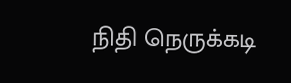நிதி நெருக்கடி